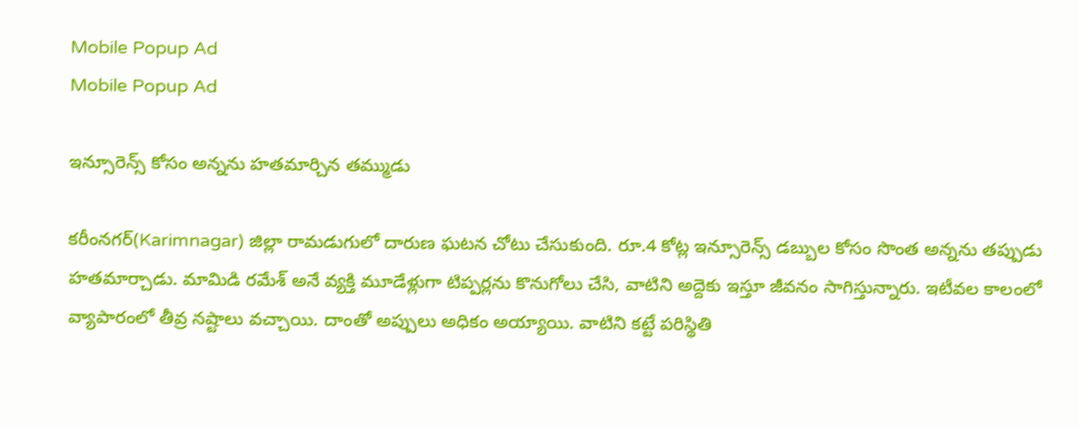Mobile Popup Ad
Mobile Popup Ad

ఇన్సూరెన్స్ కోసం అన్నను హతమార్చిన తమ్ముడు

కరీంనగర్(Karimnagar) జిల్లా రామడుగులో దారుణ ఘటన చోటు చేసుకుంది. రూ.4 కోట్ల ఇన్సూరెన్స్ డబ్బుల కోసం సొంత అన్నను తప్పుడు హతమార్చాడు. మామిడి రమేశ్ అనే వ్యక్తి మూడేళ్లుగా టిప్పర్లను కొనుగోలు చేసి, వాటిని అద్దెకు ఇస్తూ జీవనం సాగిస్తున్నారు. ఇటీవల కాలంలో వ్యాపారంలో తీవ్ర నష్టాలు వచ్చాయి. దాంతో అప్పులు అధికం అయ్యాయి. వాటిని కట్టే పరిస్థితి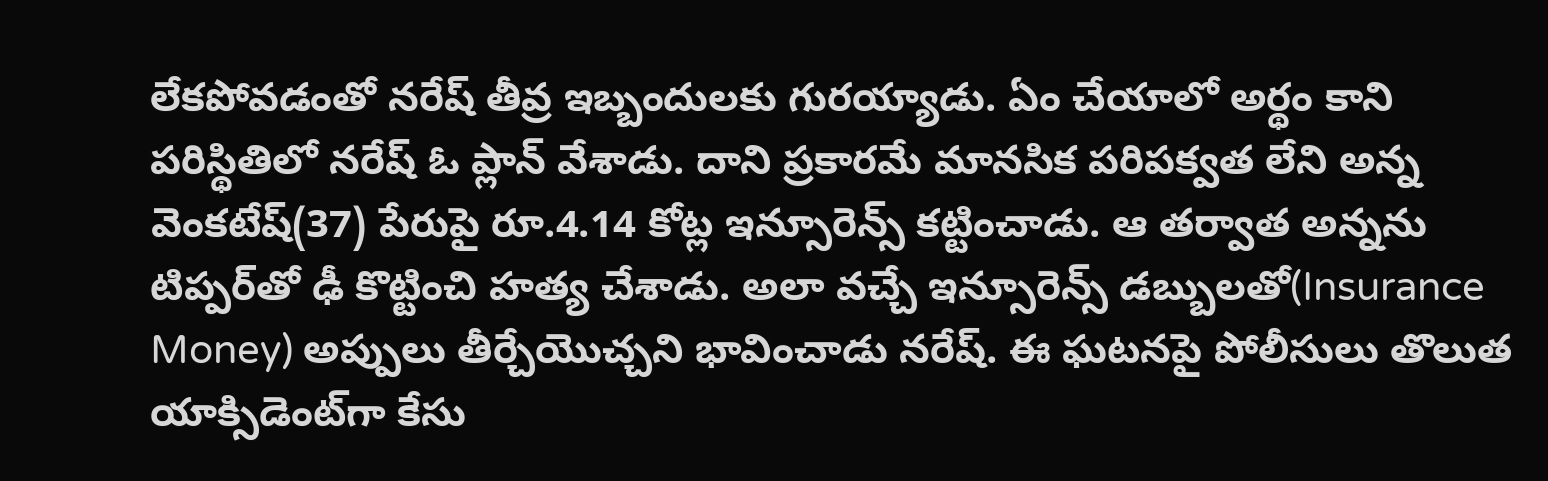లేకపోవడంతో నరేష్ తీవ్ర ఇబ్బందులకు గురయ్యాడు. ఏం చేయాలో అర్థం కాని పరిస్థితిలో నరేష్ ఓ ప్లాన్ వేశాడు. దాని ప్రకారమే మానసిక పరిపక్వత లేని అన్న వెంకటేష్(37) పేరుపై రూ.4.14 కోట్ల ఇన్సూరెన్స్ కట్టించాడు. ఆ తర్వాత అన్నను టిప్పర్‌తో ఢీ కొట్టించి హత్య చేశాడు. అలా వచ్చే ఇన్సూరెన్స్ డబ్బులతో(Insurance Money) అప్పులు తీర్చేయొచ్చని భావించాడు నరేష్. ఈ ఘటనపై పోలీసులు తొలుత యాక్సిడెంట్‌గా కేసు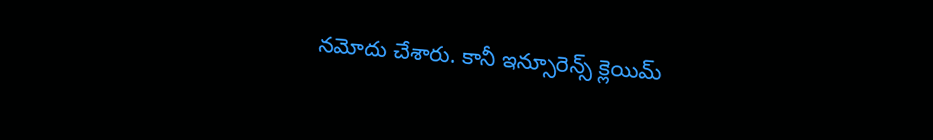నమోదు చేశారు. కానీ ఇన్సూరెన్స్ క్లెయిమ్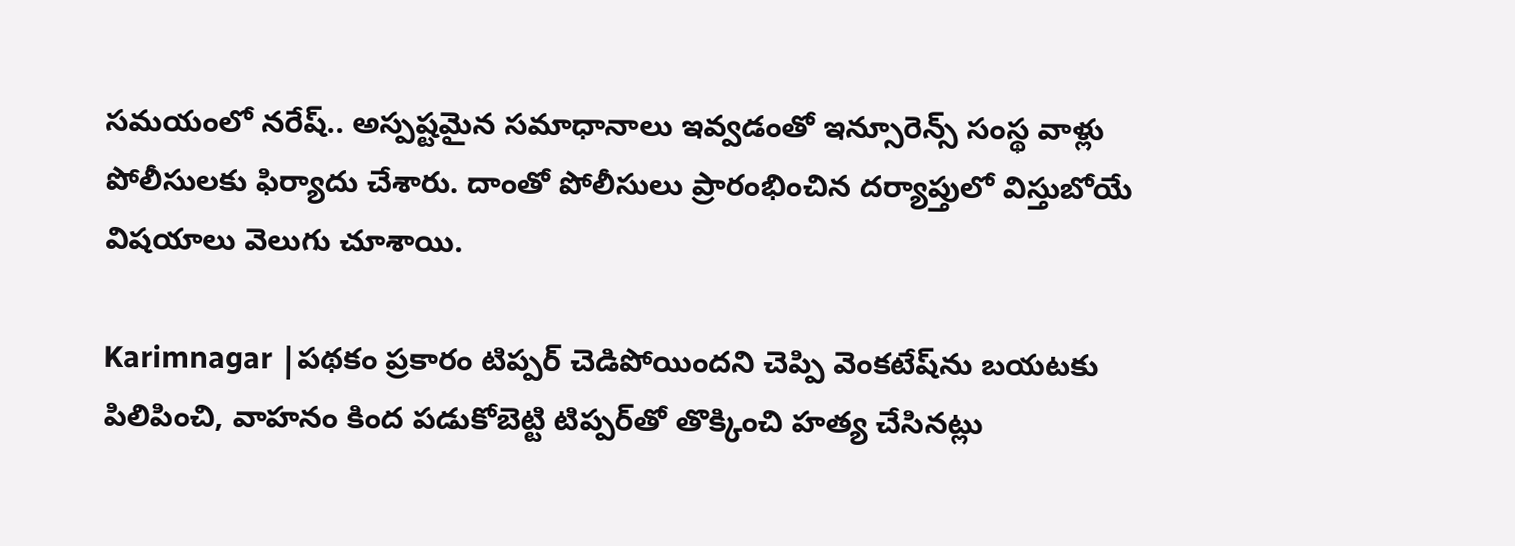సమయంలో నరేష్.. అస్పష్టమైన సమాధానాలు ఇవ్వడంతో ఇన్సూరెన్స్ సంస్థ వాళ్లు పోలీసులకు ఫిర్యాదు చేశారు. దాంతో పోలీసులు ప్రారంభించిన దర్యాప్తులో విస్తుబోయే విషయాలు వెలుగు చూశాయి.

Karimnagar |పథకం ప్రకారం టిప్పర్ చెడిపోయిందని చెప్పి వెంకటేష్‌ను బయటకు పిలిపించి, వాహనం కింద పడుకోబెట్టి టిప్పర్‌తో తొక్కించి హత్య చేసినట్లు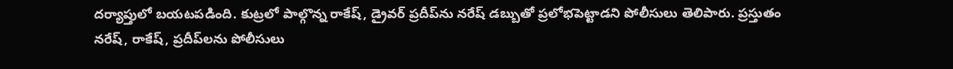దర్యాప్తులో బయటపడింది. కుట్రలో పాల్గొన్న రాకేష్‌, డ్రైవర్ ప్రదీప్‌ను నరేష్ డబ్బుతో ప్రలోభపెట్టాడని పోలీసులు తెలిపారు. ప్రస్తుతం నరేష్, రాకేష్, ప్రదీప్‌లను పోలీసులు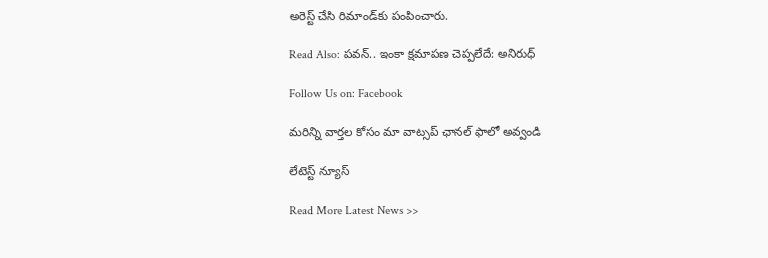అరెస్ట్ చేసి రిమాండ్‌కు పంపించారు.

Read Also: పవన్.. ఇంకా క్షమాపణ చెప్పలేదే: అనిరుధ్

Follow Us on: Facebook

మ‌రిన్ని వార్త‌ల కోసం మా వాట్స‌ప్ ఛాన‌ల్ ఫాలో అవ్వండి

లేటెస్ట్ న్యూస్‌

Read More Latest News >>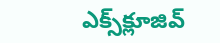ఎక్స్‌క్లూజివ్‌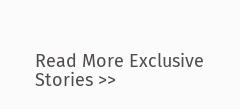Read More Exclusive Stories >>